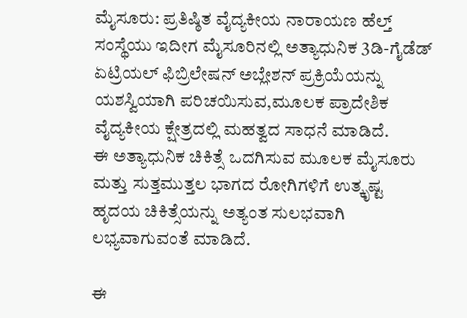ಮೈಸೂರು: ಪ್ರತಿಷ್ಠಿತ ವೈದ್ಯಕೀಯ ನಾರಾಯಣ ಹೆಲ್ತ್ ಸಂಸ್ಥೆಯು ಇದೀಗ ಮೈಸೂರಿನಲ್ಲಿ ಅತ್ಯಾಧುನಿಕ 3ಡಿ-ಗೈಡೆಡ್ ಏಟ್ರಿಯಲ್ ಫಿಬ್ರಿಲೇಷನ್ ಅಬ್ಲೇಶನ್ ಪ್ರಕ್ರಿಯೆಯನ್ನು ಯಶಸ್ವಿಯಾಗಿ ಪರಿಚಯಿಸುವ,ಮೂಲಕ ಪ್ರಾದೇಶಿಕ ವೈದ್ಯಕೀಯ ಕ್ಷೇತ್ರದಲ್ಲಿ ಮಹತ್ವದ ಸಾಧನೆ ಮಾಡಿದೆ.
ಈ ಅತ್ಯಾಧುನಿಕ ಚಿಕಿತ್ಸೆ ಒದಗಿಸುವ ಮೂಲಕ ಮೈಸೂರು ಮತ್ತು ಸುತ್ತಮುತ್ತಲ ಭಾಗದ ರೋಗಿಗಳಿಗೆ ಉತ್ಕೃಷ್ಟ ಹೃದಯ ಚಿಕಿತ್ಸೆಯನ್ನು ಅತ್ಯಂತ ಸುಲಭವಾಗಿ ಲಭ್ಯವಾಗುವಂತೆ ಮಾಡಿದೆ.

ಈ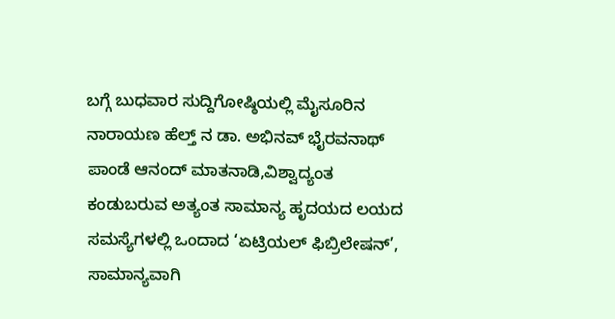ಬಗ್ಗೆ ಬುಧವಾರ ಸುದ್ದಿಗೋಷ್ಠಿಯಲ್ಲಿ ಮೈಸೂರಿನ ನಾರಾಯಣ ಹೆಲ್ತ್ ನ ಡಾ. ಅಭಿನವ್ ಭೈರವನಾಥ್ ಪಾಂಡೆ ಆನಂದ್ ಮಾತನಾಡಿ,ವಿಶ್ವಾದ್ಯಂತ ಕಂಡುಬರುವ ಅತ್ಯಂತ ಸಾಮಾನ್ಯ ಹೃದಯದ ಲಯದ ಸಮಸ್ಯೆಗಳಲ್ಲಿ ಒಂದಾದ ‘ಏಟ್ರಿಯಲ್ ಫಿಬ್ರಿಲೇಷನ್’, ಸಾಮಾನ್ಯವಾಗಿ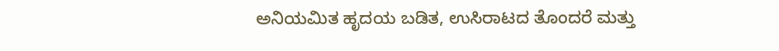ಅನಿಯಮಿತ ಹೃದಯ ಬಡಿತ, ಉಸಿರಾಟದ ತೊಂದರೆ ಮತ್ತು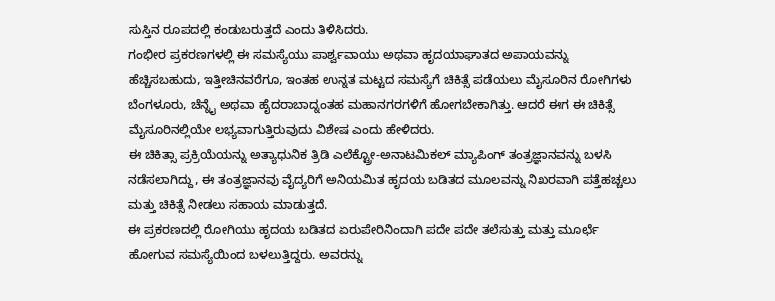ಸುಸ್ತಿನ ರೂಪದಲ್ಲಿ ಕಂಡುಬರುತ್ತದೆ ಎಂದು ತಿಳಿಸಿದರು.
ಗಂಭೀರ ಪ್ರಕರಣಗಳಲ್ಲಿ ಈ ಸಮಸ್ಯೆಯು ಪಾರ್ಶ್ವವಾಯು ಅಥವಾ ಹೃದಯಾಘಾತದ ಅಪಾಯವನ್ನು ಹೆಚ್ಚಿಸಬಹುದು, ಇತ್ತೀಚಿನವರೆಗೂ, ಇಂತಹ ಉನ್ನತ ಮಟ್ಟದ ಸಮಸ್ಯೆಗೆ ಚಿಕಿತ್ಸೆ ಪಡೆಯಲು ಮೈಸೂರಿನ ರೋಗಿಗಳು ಬೆಂಗಳೂರು, ಚೆನ್ನೈ ಅಥವಾ ಹೈದರಾಬಾದ್ನಂತಹ ಮಹಾನಗರಗಳಿಗೆ ಹೋಗಬೇಕಾಗಿತ್ತು. ಆದರೆ ಈಗ ಈ ಚಿಕಿತ್ಸೆ ಮೈಸೂರಿನಲ್ಲಿಯೇ ಲಭ್ಯವಾಗುತ್ತಿರುವುದು ವಿಶೇಷ ಎಂದು ಹೇಳಿದರು.
ಈ ಚಿಕಿತ್ಸಾ ಪ್ರಕ್ರಿಯೆಯನ್ನು ಅತ್ಯಾಧುನಿಕ ತ್ರಿಡಿ ಎಲೆಕ್ಟ್ರೋ-ಅನಾಟಮಿಕಲ್ ಮ್ಯಾಪಿಂಗ್ ತಂತ್ರಜ್ಞಾನವನ್ನು ಬಳಸಿ ನಡೆಸಲಾಗಿದ್ದು, ಈ ತಂತ್ರಜ್ಞಾನವು ವೈದ್ಯರಿಗೆ ಅನಿಯಮಿತ ಹೃದಯ ಬಡಿತದ ಮೂಲವನ್ನು ನಿಖರವಾಗಿ ಪತ್ತೆಹಚ್ಚಲು ಮತ್ತು ಚಿಕಿತ್ಸೆ ನೀಡಲು ಸಹಾಯ ಮಾಡುತ್ತದೆ.
ಈ ಪ್ರಕರಣದಲ್ಲಿ ರೋಗಿಯು ಹೃದಯ ಬಡಿತದ ಏರುಪೇರಿನಿಂದಾಗಿ ಪದೇ ಪದೇ ತಲೆಸುತ್ತು ಮತ್ತು ಮೂರ್ಛೆ ಹೋಗುವ ಸಮಸ್ಯೆಯಿಂದ ಬಳಲುತ್ತಿದ್ದರು. ಅವರನ್ನು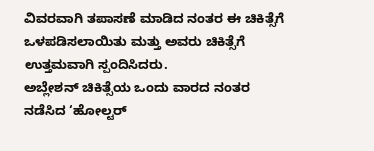ವಿವರವಾಗಿ ತಪಾಸಣೆ ಮಾಡಿದ ನಂತರ ಈ ಚಿಕಿತ್ಸೆಗೆ ಒಳಪಡಿಸಲಾಯಿತು ಮತ್ತು ಅವರು ಚಿಕಿತ್ಸೆಗೆ ಉತ್ತಮವಾಗಿ ಸ್ಪಂದಿಸಿದರು.
ಅಬ್ಲೇಶನ್ ಚಿಕಿತ್ಸೆಯ ಒಂದು ವಾರದ ನಂತರ ನಡೆಸಿದ ‘ಹೋಲ್ಟರ್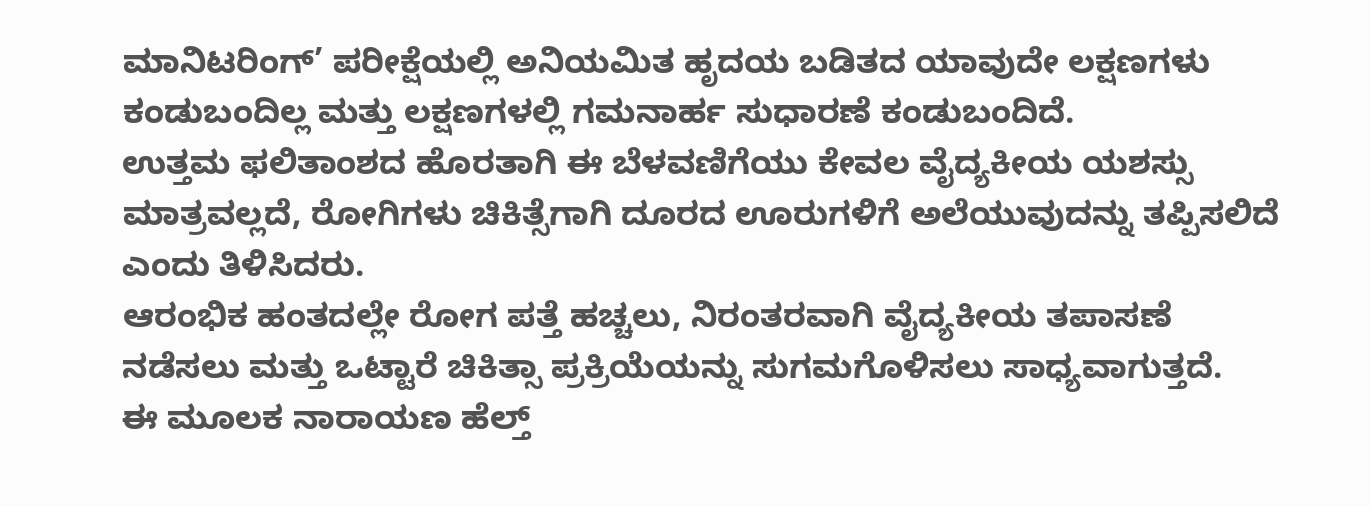ಮಾನಿಟರಿಂಗ್’ ಪರೀಕ್ಷೆಯಲ್ಲಿ ಅನಿಯಮಿತ ಹೃದಯ ಬಡಿತದ ಯಾವುದೇ ಲಕ್ಷಣಗಳು ಕಂಡುಬಂದಿಲ್ಲ ಮತ್ತು ಲಕ್ಷಣಗಳಲ್ಲಿ ಗಮನಾರ್ಹ ಸುಧಾರಣೆ ಕಂಡುಬಂದಿದೆ.
ಉತ್ತಮ ಫಲಿತಾಂಶದ ಹೊರತಾಗಿ ಈ ಬೆಳವಣಿಗೆಯು ಕೇವಲ ವೈದ್ಯಕೀಯ ಯಶಸ್ಸು ಮಾತ್ರವಲ್ಲದೆ, ರೋಗಿಗಳು ಚಿಕಿತ್ಸೆಗಾಗಿ ದೂರದ ಊರುಗಳಿಗೆ ಅಲೆಯುವುದನ್ನು ತಪ್ಪಿಸಲಿದೆ ಎಂದು ತಿಳಿಸಿದರು.
ಆರಂಭಿಕ ಹಂತದಲ್ಲೇ ರೋಗ ಪತ್ತೆ ಹಚ್ಚಲು, ನಿರಂತರವಾಗಿ ವೈದ್ಯಕೀಯ ತಪಾಸಣೆ ನಡೆಸಲು ಮತ್ತು ಒಟ್ಟಾರೆ ಚಿಕಿತ್ಸಾ ಪ್ರಕ್ರಿಯೆಯನ್ನು ಸುಗಮಗೊಳಿಸಲು ಸಾಧ್ಯವಾಗುತ್ತದೆ.
ಈ ಮೂಲಕ ನಾರಾಯಣ ಹೆಲ್ತ್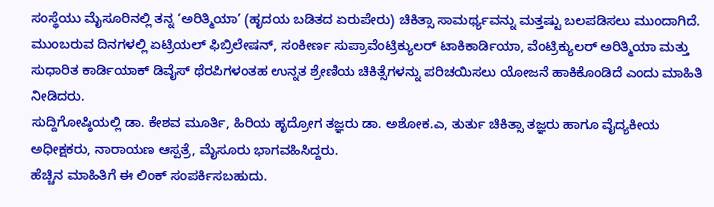ಸಂಸ್ಥೆಯು ಮೈಸೂರಿನಲ್ಲಿ ತನ್ನ ‘ಅರಿತ್ಮಿಯಾ’ (ಹೃದಯ ಬಡಿತದ ಏರುಪೇರು) ಚಿಕಿತ್ಸಾ ಸಾಮರ್ಥ್ಯವನ್ನು ಮತ್ತಷ್ಟು ಬಲಪಡಿಸಲು ಮುಂದಾಗಿದೆ.
ಮುಂಬರುವ ದಿನಗಳಲ್ಲಿ ಏಟ್ರಿಯಲ್ ಫಿಬ್ರಿಲೇಷನ್, ಸಂಕೀರ್ಣ ಸುಪ್ರಾವೆಂಟ್ರಿಕ್ಯುಲರ್ ಟಾಕಿಕಾರ್ಡಿಯಾ, ವೆಂಟ್ರಿಕ್ಯುಲರ್ ಅರಿತ್ಮಿಯಾ ಮತ್ತು ಸುಧಾರಿತ ಕಾರ್ಡಿಯಾಕ್ ಡಿವೈಸ್ ಥೆರಪಿಗಳಂತಹ ಉನ್ನತ ಶ್ರೇಣಿಯ ಚಿಕಿತ್ಸೆಗಳನ್ನು ಪರಿಚಯಿಸಲು ಯೋಜನೆ ಹಾಕಿಕೊಂಡಿದೆ ಎಂದು ಮಾಹಿತಿ ನೀಡಿದರು.
ಸುದ್ದಿಗೋಷ್ಠಿಯಲ್ಲಿ ಡಾ. ಕೇಶವ ಮೂರ್ತಿ, ಹಿರಿಯ ಹೃದ್ರೋಗ ತಜ್ಞರು ಡಾ. ಅಶೋಕ.ಎ, ತುರ್ತು ಚಿಕಿತ್ಸಾ ತಜ್ಞರು ಹಾಗೂ ವೈದ್ಯಕೀಯ ಅಧೀಕ್ಷಕರು, ನಾರಾಯಣ ಆಸ್ಪತ್ರೆ, ಮೈಸೂರು ಭಾಗವಹಿಸಿದ್ದರು.
ಹೆಚ್ಚಿನ ಮಾಹಿತಿಗೆ ಈ ಲಿಂಕ್ ಸಂಪರ್ಕಿಸಬಹುದು.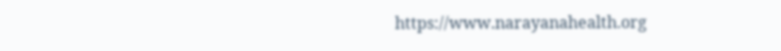https://www.narayanahealth.org